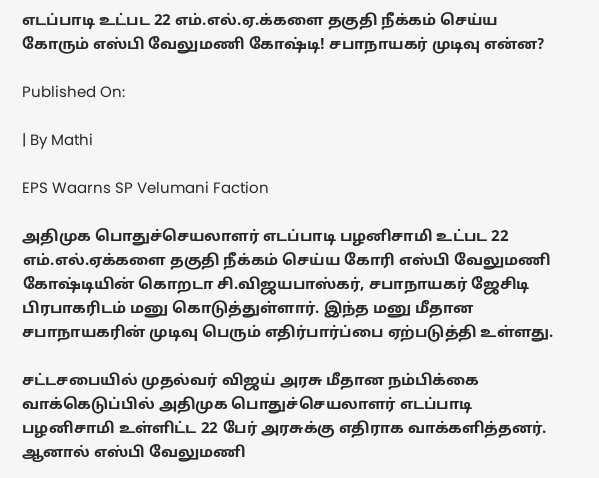எடப்பாடி உட்பட 22 எம்.எல்.ஏ.க்களை தகுதி நீக்கம் செய்ய கோரும் எஸ்பி வேலுமணி கோஷ்டி! சபாநாயகர் முடிவு என்ன?

Published On:

| By Mathi

EPS Waarns SP Velumani Faction

அதிமுக பொதுச்செயலாளர் எடப்பாடி பழனிசாமி உட்பட 22 எம்.எல்.ஏக்களை தகுதி நீக்கம் செய்ய கோரி எஸ்பி வேலுமணி கோஷ்டியின் கொறடா சி.விஜயபாஸ்கர், சபாநாயகர் ஜேசிடி பிரபாகரிடம் மனு கொடுத்துள்ளார். இந்த மனு மீதான சபாநாயகரின் முடிவு பெரும் எதிர்பார்ப்பை ஏற்படுத்தி உள்ளது.

சட்டசபையில் முதல்வர் விஜய் அரசு மீதான நம்பிக்கை வாக்கெடுப்பில் அதிமுக பொதுச்செயலாளர் எடப்பாடி பழனிசாமி உள்ளிட்ட 22 பேர் அரசுக்கு எதிராக வாக்களித்தனர். ஆனால் எஸ்பி வேலுமணி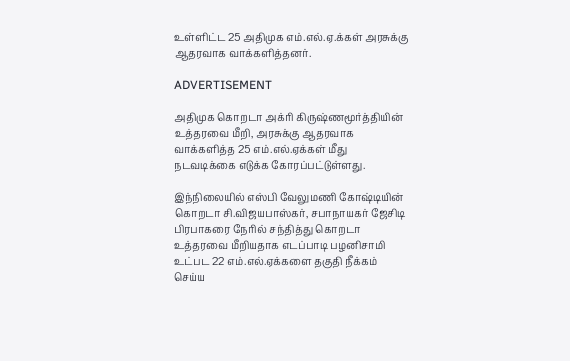உள்ளிட்ட 25 அதிமுக எம்.எல்.ஏ.க்கள் அரசுக்கு ஆதரவாக வாக்களித்தனர்.

ADVERTISEMENT

அதிமுக கொறடா அக்ரி கிருஷ்ணமூர்த்தியின் உத்தரவை மீறி, அரசுக்கு ஆதரவாக வாக்களித்த 25 எம்.எல்.ஏக்கள் மீது நடவடிக்கை எடுக்க கோரப்பட்டுள்ளது.

இந்நிலையில் எஸ்பி வேலுமணி கோஷ்டியின் கொறடா சி.விஜயபாஸ்கர், சபாநாயகர் ஜேசிடி பிரபாகரை நேரில் சந்தித்து கொறடா உத்தரவை மீறியதாக எடப்பாடி பழனிசாமி உட்பட 22 எம்.எல்.ஏக்களை தகுதி நீக்கம் செய்ய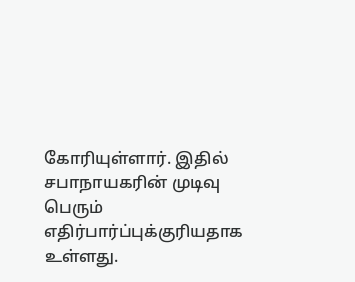கோரியுள்ளார். இதில் சபாநாயகரின் முடிவு பெரும் எதிர்பார்ப்புக்குரியதாக உள்ளது.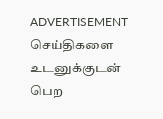ADVERTISEMENT
செய்திகளை உடனுக்குடன் பெற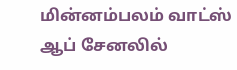மின்னம்பலம் வாட்ஸ் ஆப் சேனலில்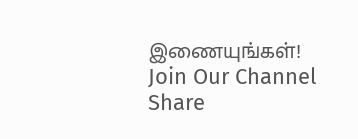இணையுங்கள்!
Join Our Channel
Share